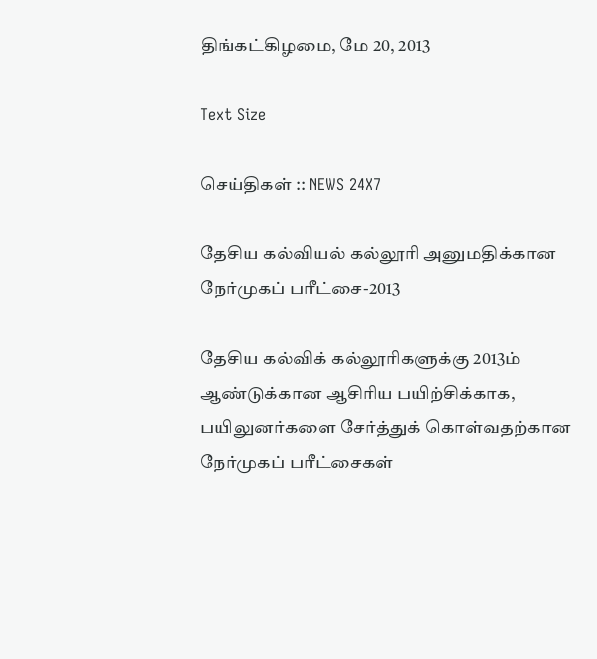திங்கட்கிழமை, மே 20, 2013

Text Size

செய்திகள் :: NEWS 24X7

தேசிய கல்வியல் கல்லூரி அனுமதிக்கான நேர்முகப் பரீட்சை-2013

தேசிய கல்விக் கல்லூரிகளுக்கு 2013ம் ஆண்டுக்கான ஆசிரிய பயிற்சிக்காக, பயிலுனர்களை சேர்த்துக் கொள்வதற்கான நேர்முகப் பரீட்சைகள்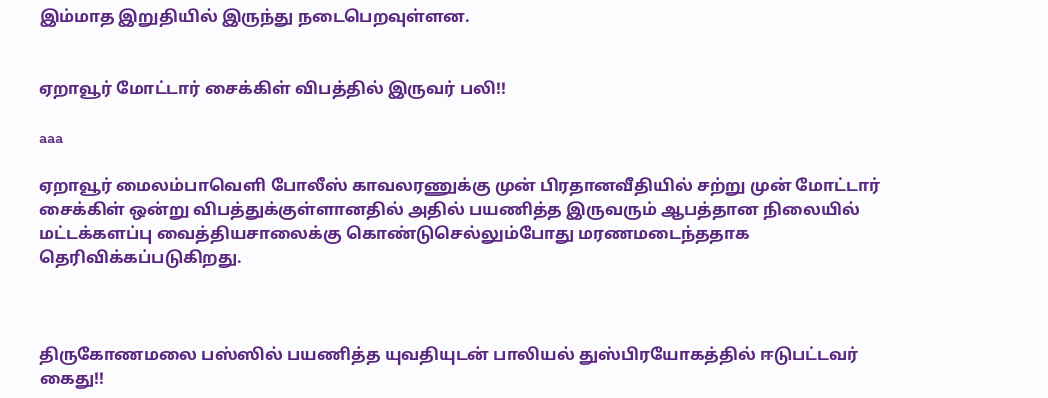இம்மாத இறுதியில் இருந்து நடைபெறவுள்ளன.


ஏறாவூர் மோட்டார் சைக்கிள் விபத்தில் இருவர் பலி!!

aaa

ஏறாவூர் மைலம்பாவெளி போலீஸ் காவலரணுக்கு முன் பிரதானவீதியில் சற்று முன் மோட்டார் சைக்கிள் ஒன்று விபத்துக்குள்ளானதில் அதில் பயணித்த இருவரும் ஆபத்தான நிலையில் மட்டக்களப்பு வைத்தியசாலைக்கு கொண்டுசெல்லும்போது மரணமடைந்ததாக தெரிவிக்கப்படுகிறது.



திருகோணமலை பஸ்ஸில் பயணித்த யுவதியுடன் பாலியல் துஸ்பிரயோகத்தில் ஈடுபட்டவர் கைது!!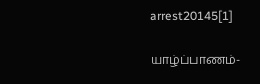arrest20145[1]

யாழ்ப்பாணம்-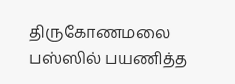திருகோணமலை பஸ்ஸில் பயணித்த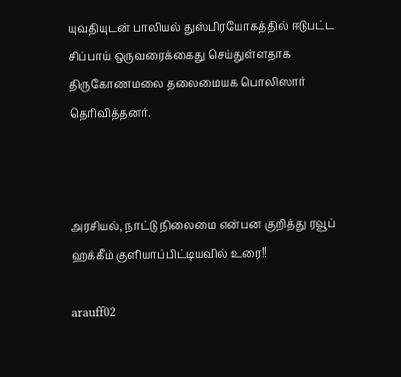யுவதியுடன் பாலியல் துஸ்பிரயோகத்தில் ஈடுபட்ட சிப்பாய் ஒருவரைக்கைது செய்துள்ளதாக திருகோணமலை தலைமையக பொலிஸார் தெரிவித்தனர்.



அரசியல், நாட்டு நிலைமை என்பன குறித்து ரவூப் ஹக்கீம் குளியாப்பிட்டியவில் உரை!!

arauff02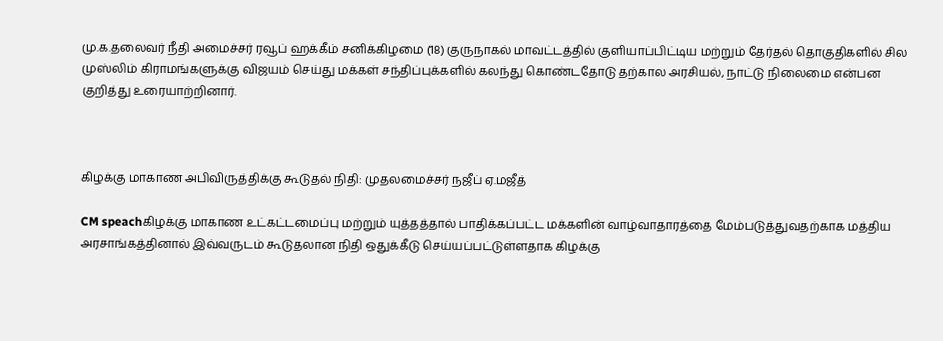மு.க.தலைவர் நீதி அமைச்சர் ரவூப் ஹக்கீம் சனிக்கிழமை (18) குருநாகல் மாவட்டத்தில் குளியாப்பிட்டிய மற்றும் தேர்தல் தொகுதிகளில் சில முஸ்லிம் கிராமங்களுக்கு விஜயம் செய்து மக்கள் சந்திப்புக்களில் கலந்து கொண்டதோடு தற்கால அரசியல், நாட்டு நிலைமை என்பன குறித்து உரையாற்றினார்.



கிழக்கு மாகாண அபிவிருத்திக்கு கூடுதல் நிதி: முதலமைச்சர் நஜீப் ஏ.மஜீத்

CM speachகிழக்கு மாகாண உட்கட்டமைப்பு மற்றும் யுத்தத்தால் பாதிக்கப்பட்ட மக்களின் வாழ்வாதாரத்தை மேம்படுத்துவதற்காக மத்திய அரசாங்கத்தினால் இவ்வருடம் கூடுதலான நிதி ஒதுக்கீடு செய்யப்பட்டுள்ளதாக கிழக்கு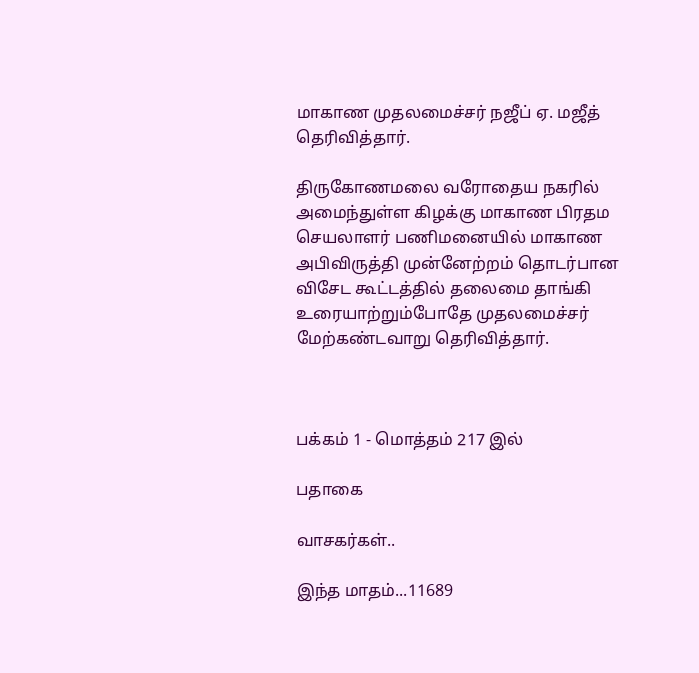மாகாண முதலமைச்சர் நஜீப் ஏ. மஜீத் தெரிவித்தார்.

திருகோணமலை வரோதைய நகரில் அமைந்துள்ள கிழக்கு மாகாண பிரதம செயலாளர் பணிமனையில் மாகாண அபிவிருத்தி முன்னேற்றம் தொடர்பான விசேட கூட்டத்தில் தலைமை தாங்கி உரையாற்றும்போதே முதலமைச்சர் மேற்கண்டவாறு தெரிவித்தார்.



பக்கம் 1 - மொத்தம் 217 இல்

பதாகை

வாசகர்கள்..

இந்த மாதம்...11689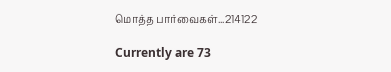மொத்த பார்வைகள்...214122

Currently are 73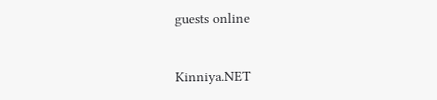guests online


Kinniya.NET